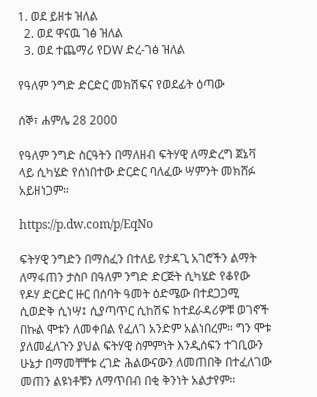1. ወደ ይዘቱ ዝለል
  2. ወደ ዋናዉ ገፅ ዝለል
  3. ወደ ተጨማሪ የDW ድረ-ገፅ ዝለል

የዓለም ንግድ ድርድር መክሽፍና የወደፊት ዕጣው

ሰኞ፣ ሐምሌ 28 2000

የዓለም ንግድ ስርዓትን በማለዘብ ፍትሃዊ ለማድረግ ጀኔቫ ላይ ሲካሄድ የሰነበተው ድርድር ባለፈው ሣምንት መክሸፉ አይዘነጋም።

https://p.dw.com/p/EqNo

ፍትሃዊ ንግድን በማስፈን በተለይ የታዳጊ አገሮችን ልማት ለማፋጠን ታስቦ በዓለም ንግድ ድርጅት ሲካሄድ የቆየው የዶሃ ድርድር ዙር በሰባት ዓመት ዕድሜው በተደጋጋሚ ሲወድቅ ሲነሣ፤ ሲያጣጥር ሲከሽፍ ከተደራዳሪዎቹ ወገኖች በኩል ሞቱን ለመቀበል የፈለገ አንድም አልነበረም። ግን ሞቱ ያለመፈለጉን ያህል ፍትሃዊ ስምምነት እንዲሰፍን ተገቢውን ሁኔታ በማመቸቸቱ ረገድ ሕልውናውን ለመጠበቅ በተፈለገው መጠን ልዩነቶቹን ለማጥበብ በቂ ቅንነት አልታየም።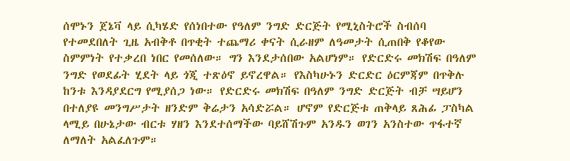ሰሞኑን ጀኔቫ ላይ ሲካሄድ የሰነበተው የዓለም ንግድ ድርጅት የሚኒስትሮች ስብሰባ የተመደበለት ጊዜ አብቅቶ በጥቂት ተጨማሪ ቀናት ሲራዘም ለዓመታት ሲጠበቅ የቆየው ስምምነት የተቃረበ ነበር የመሰለው። ግን እንደታሰበው አልሆነም። የድርድሩ መክሽፍ በዓለም ንግድ የወደፊት ሂደት ላይ ጎጂ ተጽዕኖ ይኖረዋል። የእስካሁኑን ድርድር ዕርምጃም በጥቅሉ ከንቱ እንዳያደርግ የሚያሰጋ ነው። የድርድሩ መክሽፍ በዓለም ንግድ ድርጅት ብቻ ሣይሆን በተለያዩ መንግሥታት ዘንድም ቅሬታን አሳድሯል። ሆኖም የድርጅቱ ጠቅላይ ጸሕፊ ፓስካል ላሚይ በሁኔታው ብርቱ ሃዘን እንደተሰማችው ባይሸሽጉም አንዱን ወገን አንስተው ጥፋተኛ ለማለት አልፈለጉም።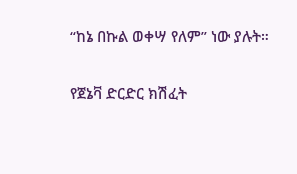“ከኔ በኩል ወቀሣ የለም” ነው ያሉት።

የጀኔቫ ድርድር ክሽፈት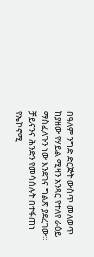በዓለም ንግድ ድርጅት ውስጥ መለወጥ ከያዘው የሃይል ሚዛን አንጻር የተለየ ራዕይ ማስፈለጉን ነው እንደገና ግልጽ ያደረገው። ቻይናንና ሕንድን የመሳሰሉት በተፋጠነ የኤኮኖሚ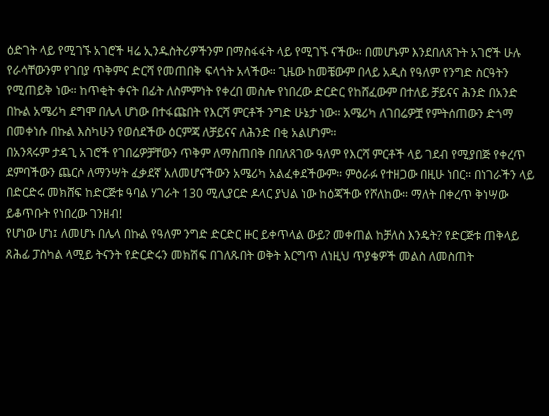ዕድገት ላይ የሚገኙ አገሮች ዛሬ ኢንዱስትሪዎችንም በማስፋፋት ላይ የሚገኙ ናችው። በመሆኑም እንደበለጸጉት አገሮች ሁሉ የራሳቸውንም የገበያ ጥቅምና ድርሻ የመጠበቅ ፍላጎት አላችው። ጊዜው ከመቼውም በላይ አዲስ የዓለም የንግድ ስርዓትን የሚጠይቅ ነው። ከጥቂት ቀናት በፊት ለስምምነት የቀረበ መስሎ የነበረው ድርድር የከሸፈውም በተለይ ቻይናና ሕንድ በአንድ በኩል አሜሪካ ደግሞ በሌላ ሆነው በተፋጩበት የእርሻ ምርቶች ንግድ ሁኔታ ነው። አሜሪካ ለገበሬዎቿ የምትሰጠውን ድጎማ በመቀነሱ በኩል እስካሁን የወሰደችው ዕርምጃ ለቻይናና ለሕንድ በቂ አልሆነም።
በአንጻሩም ታዳጊ አገሮች የገበሬዎቻቸውን ጥቅም ለማስጠበቅ በበለጸገው ዓለም የእርሻ ምርቶች ላይ ገደብ የሚያበጅ የቀረጥ ደምባችውን ጨርሶ ለማንሣት ፈቃደኛ አለመሆናችውን አሜሪካ አልፈቀደችውም። ምዕራፉ የተዘጋው በዚሁ ነበር። በነገራችን ላይ በድርድሩ መክሸፍ ከድርጅቱ ዓባል ሃገራት 130 ሚሊያርድ ዶላር ያህል ነው ከዕጃችው የሾለከው። ማለት በቀረጥ ቅነሣው ይቆጥቡት የነበረው ገንዘብ!
የሆነው ሆነ፤ ለመሆኑ በሌላ በኩል የዓለም ንግድ ድርድር ዙር ይቀጥላል ውይ? መቀጠል ከቻለስ እንዴት? የድርጅቱ ጠቅላይ ጸሕፊ ፓስካል ላሚይ ትናንት የድርድሩን መክሽፍ በገለጹበት ወቅት እርግጥ ለነዚህ ጥያቄዎች መልስ ለመስጠት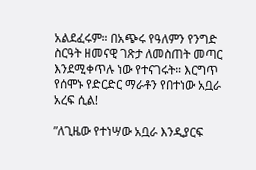አልደፈሩም። በአጭሩ የዓለምን የንግድ ስርዓት ዘመናዊ ገጽታ ለመስጠት መጣር እንደሚቀጥሉ ነው የተናገሩት። እርግጥ የሰሞኑ የድርድር ማራቶን የበተነው አቧራ አረፍ ሲል!

”ለጊዜው የተነሣው አቧራ እንዲያርፍ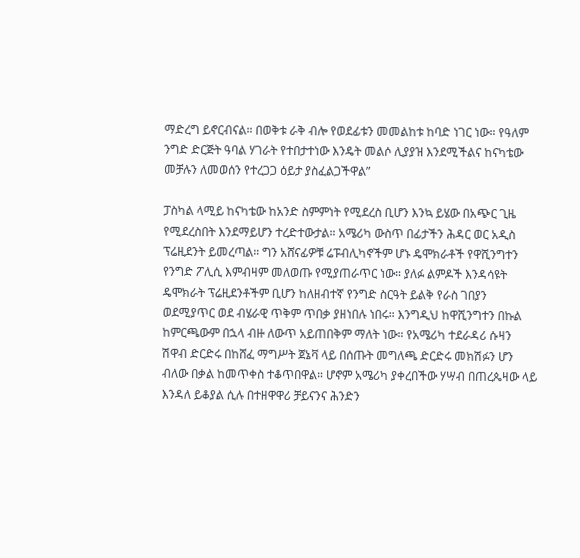ማድረግ ይኖርብናል። በወቅቱ ራቅ ብሎ የወደፊቱን መመልከቱ ከባድ ነገር ነው። የዓለም ንግድ ድርጅት ዓባል ሃገራት የተበታተነው እንዴት መልሶ ሊያያዝ እንደሚችልና ከናካቴው መቻሉን ለመወሰን የተረጋጋ ዕይታ ያስፈልጋችዋል”

ፓስካል ላሚይ ከናካቴው ከአንድ ስምምነት የሚደረስ ቢሆን እንኳ ይሄው በአጭር ጊዜ የሚደረስበት እንደማይሆን ተረድተውታል። አሜሪካ ውስጥ በፊታችን ሕዳር ወር አዲስ ፕሬዚደንት ይመረጣል። ግን አሸናፊዎቹ ሬፑብሊካኖችም ሆኑ ዴሞክራቶች የዋሺንግተን የንግድ ፖሊሲ እምብዛም መለወጡ የሚያጠራጥር ነው። ያለፉ ልምዶች እንዳሳዩት ዴሞክራት ፕሬዚደንቶችም ቢሆን ከለዘብተኛ የንግድ ስርዓት ይልቅ የራስ ገበያን ወደሚያጥር ወደ ብሄራዊ ጥቅም ጥበቃ ያዘነበሉ ነበሩ። እንግዲህ ከዋሺንግተን በኩል ከምርጫውም በኋላ ብዙ ለውጥ አይጠበቅም ማለት ነው። የአሜሪካ ተደራዳሪ ሱዛን ሽዋብ ድርድሩ በከሸፈ ማግሥት ጀኔቫ ላይ በሰጡት መግለጫ ድርድሩ መክሽፉን ሆን ብለው በቃል ከመጥቀስ ተቆጥበዋል። ሆኖም አሜሪካ ያቀረበችው ሃሣብ በጠረጴዛው ላይ እንዳለ ይቆያል ሲሉ በተዘዋዋሪ ቻይናንና ሕንድን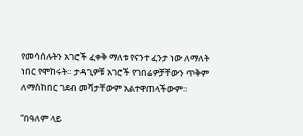የመሳሰሉትን አገሮች ፈቀቅ ማለቱ የናንተ ፈንታ ነው ለማለት ነበር የሞከሩት። ታዳጊዎቹ አገሮች የገበሬዎቻቸውን ጥቅም ለማስከበር ገደብ መሻታቸውም አልተዋጠላችውም።

“በዓለም ላይ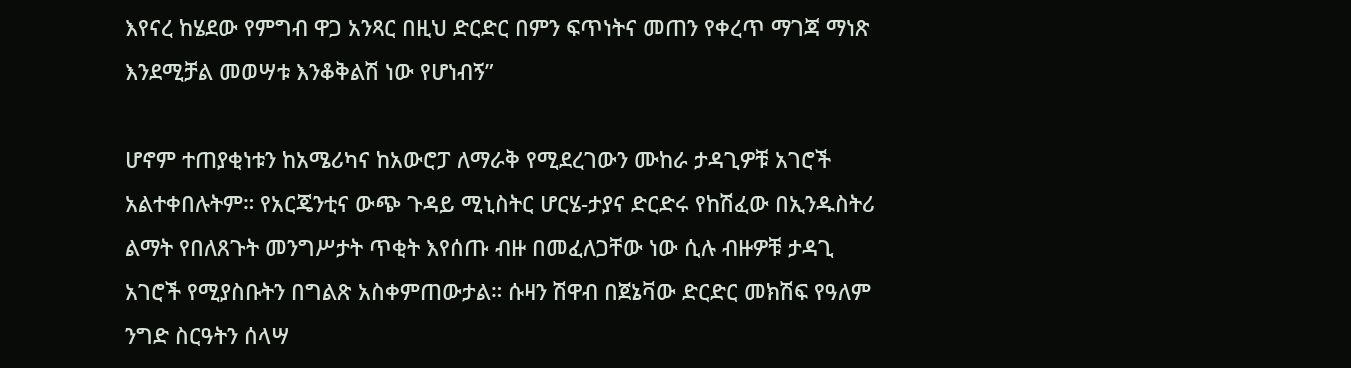እየናረ ከሄደው የምግብ ዋጋ አንጻር በዚህ ድርድር በምን ፍጥነትና መጠን የቀረጥ ማገጃ ማነጽ እንደሚቻል መወሣቱ እንቆቅልሽ ነው የሆነብኝ”

ሆኖም ተጠያቂነቱን ከአሜሪካና ከአውሮፓ ለማራቅ የሚደረገውን ሙከራ ታዳጊዎቹ አገሮች አልተቀበሉትም። የአርጄንቲና ውጭ ጉዳይ ሚኒስትር ሆርሄ-ታያና ድርድሩ የከሽፈው በኢንዱስትሪ ልማት የበለጸጉት መንግሥታት ጥቂት እየሰጡ ብዙ በመፈለጋቸው ነው ሲሉ ብዙዎቹ ታዳጊ አገሮች የሚያስቡትን በግልጽ አስቀምጠውታል። ሱዛን ሽዋብ በጀኔቫው ድርድር መክሽፍ የዓለም ንግድ ስርዓትን ሰላሣ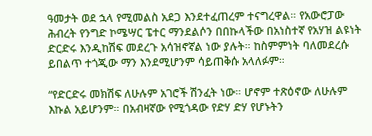ዓመታት ወደ ኋላ የሚመልስ አደጋ እንደተፈጠረም ተናግረዋል። የአውሮፓው ሕብረት የንግድ ኮሜሣር ፔተር ማንደልሶን በበኩላችው በአነስተኛ የአሃዝ ልዩነት ድርድሩ እንዲከሽፍ መደረጉ አሳዝኖኛል ነው ያሉት። ከስምምነት ባለመደረሱ ይበልጥ ተጎጂው ማን እንደሚሆንም ሳይጠቅሱ አላለፉም።

“የድርድሩ መክሽፍ ለሁሉም አገሮች ሽንፈት ነው። ሆኖም ተጽዕኖው ለሁሉም እኩል አይሆንም። በአብዛኛው የሚጎዳው የድሃ ድሃ የሆኑትን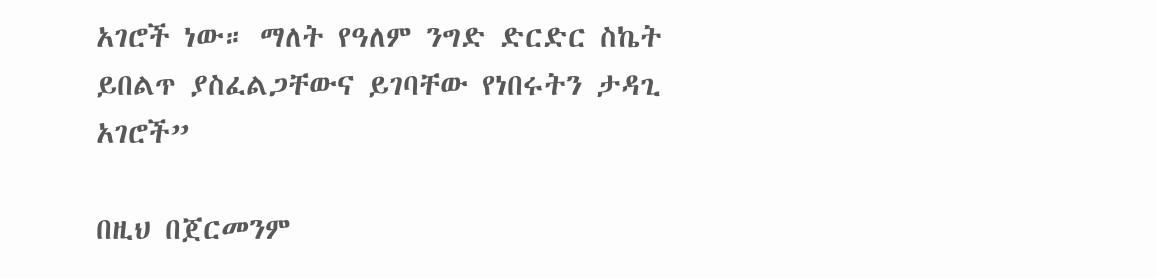አገሮች ነው። ማለት የዓለም ንግድ ድርድር ስኬት ይበልጥ ያስፈልጋቸውና ይገባቸው የነበሩትን ታዳጊ አገሮች”

በዚህ በጀርመንም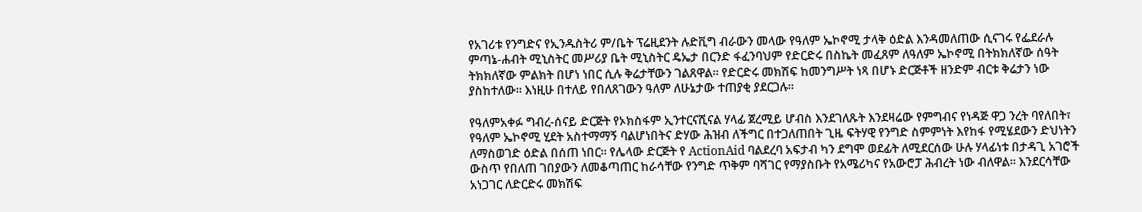የአገሪቱ የንግድና የኢንዱስትሪ ም/ቤት ፕሬዚደንት ሉድቪግ ብራውን መላው የዓለም ኤኮኖሚ ታላቅ ዕድል እንዳመለጠው ሲናገሩ የፌደራሉ ምጣኔ-ሐብት ሚኒስትር መሥሪያ ቤት ሚኒስትር ዴኤታ በርንድ ፋፈንባህም የድርድሩ በስኬት መፈጸም ለዓለም ኤኮኖሚ በትክክለኛው ሰዓት ትክክለኛው ምልክት በሆነ ነበር ሲሉ ቅሬታቸውን ገልጸዋል። የድርድሩ መክሽፍ ከመንግሥት ነጻ በሆኑ ድርጅቶች ዘንድም ብርቱ ቅሬታን ነው ያስከተለው። እነዚሁ በተለይ የበለጸገውን ዓለም ለሁኔታው ተጠያቂ ያደርጋሉ።

የዓለምአቀፉ ግብረ-ሰናይ ድርጅት የኦክስፋም ኢንተርናሺናል ሃላፊ ጀረሚይ ሆብስ እንደገለጹት እንደዛሬው የምግብና የነዳጅ ዋጋ ንረት ባየለበት፣ የዓለም ኤኮኖሚ ሂደት አስተማማኝ ባልሆነበትና ድሃው ሕዝብ ለችግር በተጋለጠበት ጊዜ ፍትሃዊ የንግድ ስምምነት እየከፋ የሚሄደውን ድህነትን ለማስወገድ ዕድል በሰጠ ነበር። የሌላው ድርጅት የ ActionAid ባልደረባ አፍታብ ካን ደግሞ ወደፊት ለሚደርሰው ሁሉ ሃላፊነቱ በታዳጊ አገሮች ውስጥ የበለጠ ገበያውን ለመቆጣጠር ከራሳቸው የንግድ ጥቅም ባሻገር የማያስቡት የአሜሪካና የአውሮፓ ሕብረት ነው ብለዋል። እንደርሳቸው አነጋገር ለድርድሩ መክሽፍ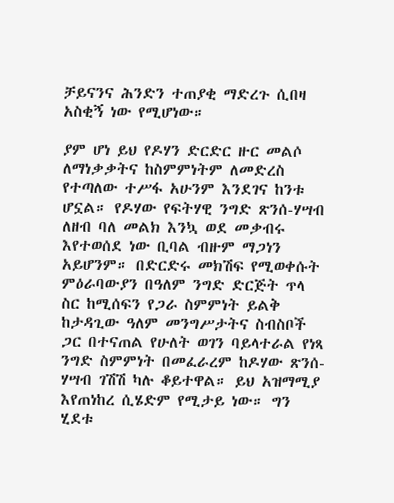ቻይናንና ሕንድን ተጠያቂ ማድረጉ ሲበዛ አስቂኝ ነው የሚሆነው።

ያም ሆነ ይህ የዶሃን ድርድር ዙር መልሶ ለማነቃቃትና ከስምምነትም ለመድረስ የተጣለው ተሥፋ አሁንም እንደገና ከንቱ ሆኗል። የዶሃው የፍትሃዊ ንግድ ጽንሰ-ሃሣብ ለዘብ ባለ መልክ እንኳ ወደ መቃብሩ እየተወሰደ ነው ቢባል ብዙም ማጋነን አይሆንም። በድርድሩ መክሽፍ የሚወቀሱት ምዕራባውያን በዓለም ንግድ ድርጅት ጥላ ስር ከሚሰፍን የጋራ ስምምነት ይልቅ ከታዳጊው ዓለም መንግሥታትና ስብስቦች ጋር በተናጠል የሁለት ወገን ባይላተራል የነጻ ንግድ ስምምነት በመፈራረም ከዶሃው ጽንሰ-ሃሣብ ገሽሽ ካሉ ቆይተዋል። ይህ አዝማሚያ እየጠነከረ ሲሄድም የሚታይ ነው። ግን ሂደቱ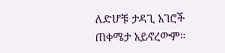ለድሆቹ ታዳጊ አገሮች ጠቀሜታ አይኖረውም።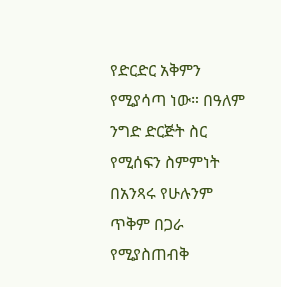የድርድር አቅምን የሚያሳጣ ነው። በዓለም ንግድ ድርጅት ስር የሚሰፍን ስምምነት በአንጻሩ የሁሉንም ጥቅም በጋራ የሚያስጠብቅ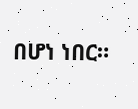በሆነ ነበር።